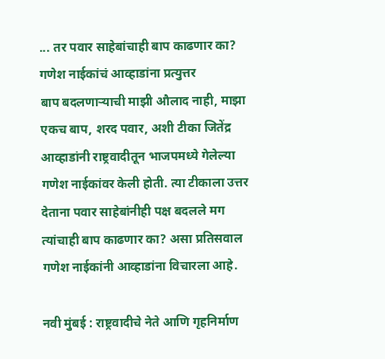... तर पवार साहेबांचाही बाप काढणार का? गणेश नाईकांचं आव्हाडांना प्रत्युत्तर
बाप बदलणाऱ्याची माझी औलाद नाही, माझा एकच बाप, शरद पवार, अशी टीका जितेंद्र आव्हाडांनी राष्ट्रवादीतून भाजपमध्ये गेलेल्या गणेश नाईकांवर केली होती. त्या टीकाला उत्तर देताना पवार साहेबांनीही पक्ष बदलले मग त्यांचाही बाप काढणार का? असा प्रतिसवाल गणेश नाईकांनी आव्हाडांना विचारला आहे.

नवी मुंबई : राष्ट्रवादीचे नेते आणि गृहनिर्माण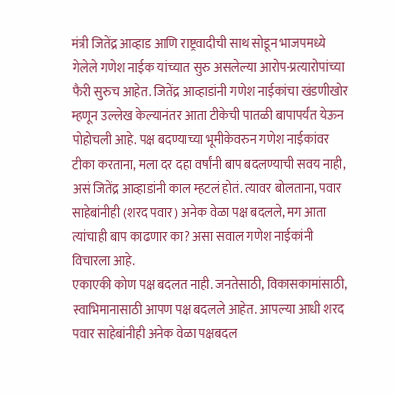मंत्री जितेंद्र आव्हाड आणि राष्ट्रवादीची साथ सोडून भाजपमध्ये गेलेले गणेश नाईक यांच्यात सुरु असलेल्या आरोप-प्रत्यारोपांच्या फैरी सुरुच आहेत. जितेंद्र आव्हाडांनी गणेश नाईकांचा खंडणीखोर म्हणून उल्लेख केल्यानंतर आता टीकेची पातळी बापापर्यंत येऊन पोहोचली आहे. पक्ष बदण्याच्या भूमीकेवरुन गणेश नाईकांवर टीका करताना, मला दर दहा वर्षांनी बाप बदलण्याची सवय नाही, असं जितेंद्र आव्हाडांनी काल म्हटलं होतं. त्यावर बोलताना, पवार साहेबांनीही (शरद पवार) अनेक वेळा पक्ष बदलले, मग आता त्यांचाही बाप काढणार का? असा सवाल गणेश नाईकांनी विचारला आहे.
एकाएकी कोण पक्ष बदलत नाही. जनतेसाठी, विकासकामांसाठी, स्वाभिमानासाठी आपण पक्ष बदलले आहेत. आपल्या आधी शरद पवार साहेबांनीही अनेक वेळा पक्षबदल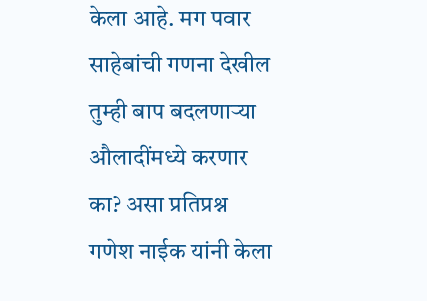केला आहे. मग पवार साहेबांची गणना देखील तुम्ही बाप बदलणाऱ्या औलादींमध्ये करणार का? असा प्रतिप्रश्न गणेश नाईक यांनी केला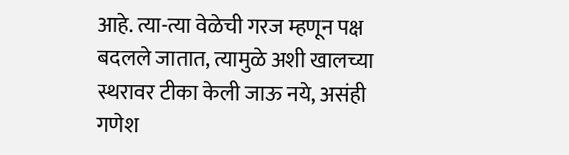आहे. त्या-त्या वेळेची गरज म्हणून पक्ष बदलले जातात, त्यामुळे अशी खालच्या स्थरावर टीका केली जाऊ नये, असंही गणेश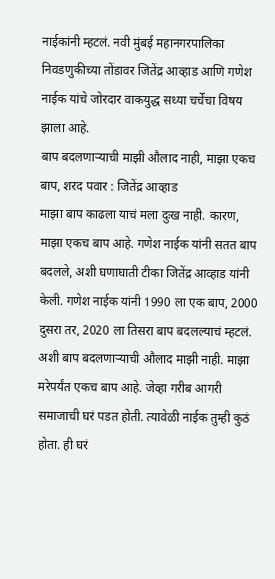नाईकांनी म्हटलं. नवी मुंबई महानगरपालिका निवडणुकीच्या तोंडावर जितेंद्र आव्हाड आणि गणेश नाईक यांचे जोरदार वाकयुद्ध सध्या चर्चेचा विषय झाला आहे.
बाप बदलणाऱ्याची माझी औलाद नाही, माझा एकच बाप, शरद पवार : जितेंद्र आव्हाड
माझा बाप काढला याचं मला दुःख नाही. कारण, माझा एकच बाप आहे. गणेश नाईक यांनी सतत बाप बदलले, अशी घणाघाती टीका जितेंद्र आव्हाड यांनी केली. गणेश नाईक यांनी 1990 ला एक बाप, 2000 दुसरा तर, 2020 ला तिसरा बाप बदलल्याचं म्हटलं. अशी बाप बदलणाऱ्याची औलाद माझी नाही. माझा मरेपर्यंत एकच बाप आहे. जेव्हा गरीब आगरी समाजाची घरं पडत होती. त्यावेळी नाईक तुम्ही कुठं होता. ही घरं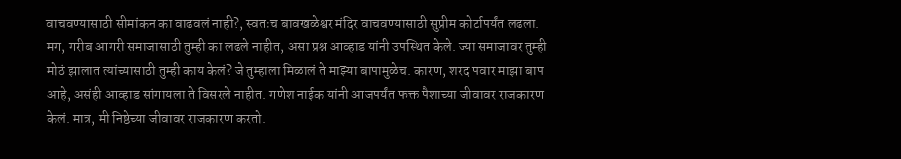वाचवण्यासाठी सीमांकन का वाढवलं नाही?, स्वतःच बावखळेश्वर मंदिर वाचवण्यासाठी सुप्रीम कोर्टापर्यंत लढला. मग, गरीब आगरी समाजासाठी तुम्ही का लढले नाहीत, असा प्रश्न आव्हाड यांनी उपस्थित केले. ज्या समाजावर तुम्ही मोठं झालात त्यांच्यासाठी तुम्ही काय केलं? जे तुम्हाला मिळालं ते माझ्या बापामुळेच. कारण, शरद पवार माझा बाप आहे, असंही आव्हाड सांगायला ते विसरले नाहीत. गणेश नाईक यांनी आजपर्यंत फक्त पैशाच्या जीवावर राजकारण केलं. मात्र, मी निष्ठेच्या जीवावर राजकारण करतो.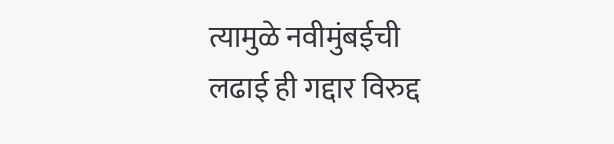त्यामुळे नवीमुंबईची लढाई ही गद्दार विरुद्द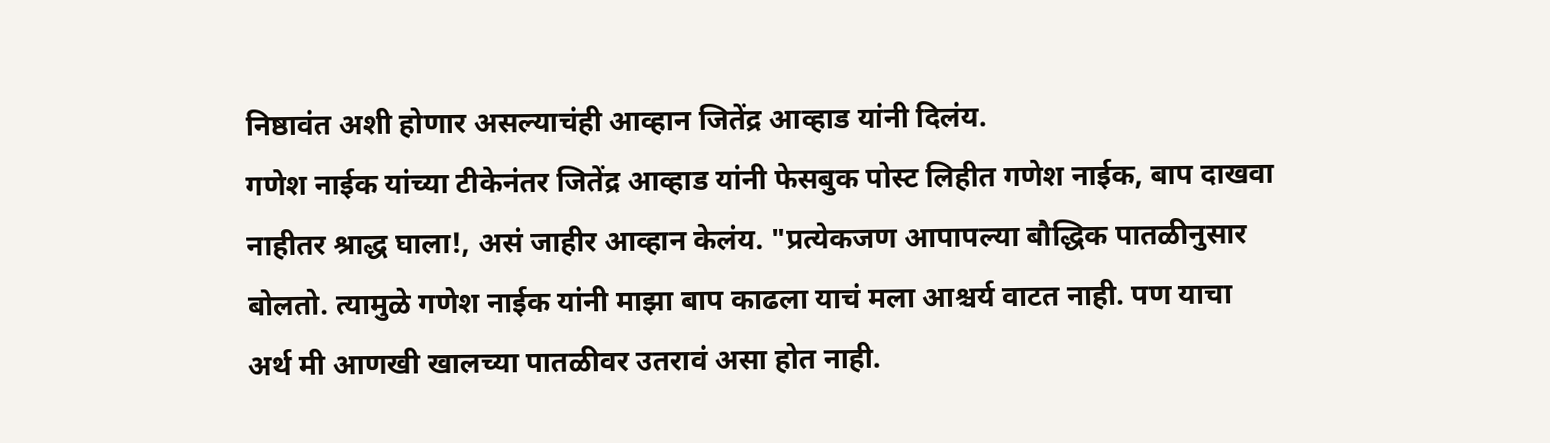निष्ठावंत अशी होणार असल्याचंही आव्हान जितेंद्र आव्हाड यांनी दिलंय.
गणेश नाईक यांच्या टीकेनंतर जितेंद्र आव्हाड यांनी फेसबुक पोस्ट लिहीत गणेश नाईक, बाप दाखवा नाहीतर श्राद्ध घाला!, असं जाहीर आव्हान केलंय. "प्रत्येकजण आपापल्या बौद्धिक पातळीनुसार बोलतो. त्यामुळे गणेश नाईक यांनी माझा बाप काढला याचं मला आश्चर्य वाटत नाही. पण याचा अर्थ मी आणखी खालच्या पातळीवर उतरावं असा होत नाही.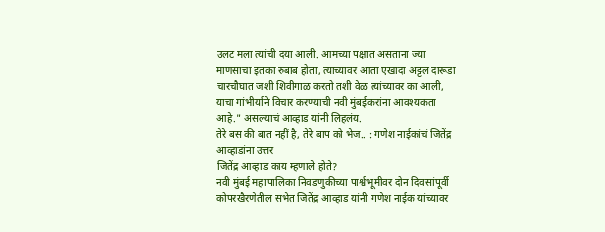उलट मला त्यांची दया आली. आमच्या पक्षात असताना ज्या माणसाचा इतका रुबाब होता, त्याच्यावर आता एखादा अट्टल दारूडा चारचौघात जशी शिवीगाळ करतो तशी वेळ त्यांच्यावर का आली, याचा गांभीर्याने विचार करण्याची नवी मुंबईकरांना आवश्यकता आहे." असल्याचं आव्हाड यांनी लिहलंय.
तेरे बस की बात नहीं है, तेरे बाप को भेज.. : गणेश नाईकांचं जितेंद्र आव्हाडांना उत्तर
जितेंद्र आव्हाड काय म्हणाले होते?
नवी मुंबई महापालिका निवडणुकीच्या पार्श्वभूमीवर दोन दिवसांपूर्वी कोपरखैरणेतील सभेत जितेंद्र आव्हाड यांनी गणेश नाईक यांच्यावर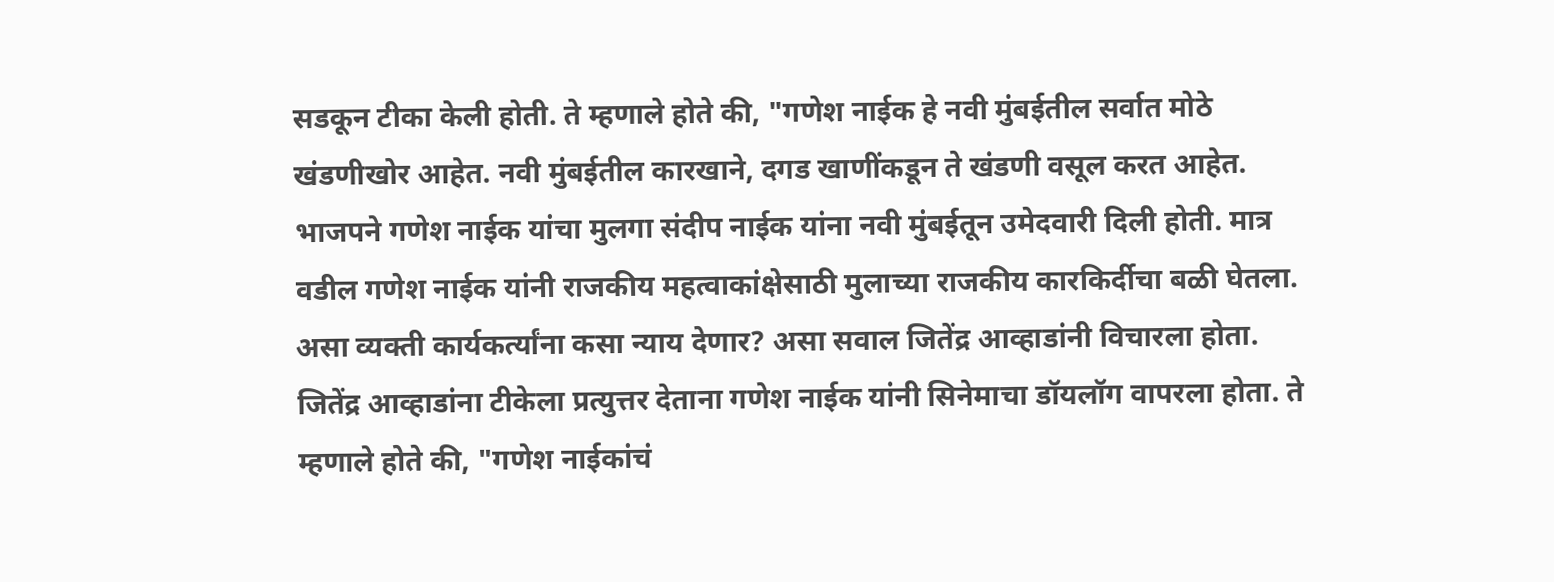सडकून टीका केली होती. ते म्हणाले होते की, "गणेश नाईक हे नवी मुंबईतील सर्वात मोठे खंडणीखोर आहेत. नवी मुंबईतील कारखाने, दगड खाणींकडून ते खंडणी वसूल करत आहेत. भाजपने गणेश नाईक यांचा मुलगा संदीप नाईक यांना नवी मुंबईतून उमेदवारी दिली होती. मात्र वडील गणेश नाईक यांनी राजकीय महत्वाकांक्षेसाठी मुलाच्या राजकीय कारकिर्दीचा बळी घेतला. असा व्यक्ती कार्यकर्त्यांना कसा न्याय देणार? असा सवाल जितेंद्र आव्हाडांनी विचारला होता.
जितेंद्र आव्हाडांना टीकेला प्रत्युत्तर देताना गणेश नाईक यांनी सिनेमाचा डॉयलॉग वापरला होता. ते म्हणाले होते की, "गणेश नाईकांचं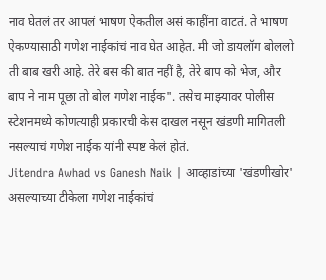नाव घेतलं तर आपलं भाषण ऐकतील असं काहींना वाटतं. ते भाषण ऐकण्यासाठी गणेश नाईकांचं नाव घेत आहेत. मी जो डायलॉग बोललो ती बाब खरी आहे. तेरे बस की बात नहीं है, तेरे बाप को भेज, और बाप ने नाम पूछा तो बोल गणेश नाईक". तसेच माझ्यावर पोलीस स्टेशनमध्ये कोणत्याही प्रकारची केस दाखल नसून खंडणी मागितली नसल्याचं गणेश नाईक यांनी स्पष्ट केलं होतं.
Jitendra Awhad vs Ganesh Naik | आव्हाडांच्या 'खंडणीखोर' असल्याच्या टीकेला गणेश नाईकांचं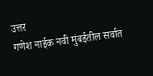उत्तर
गणेश नाईक नवी मुंबईतील सर्वात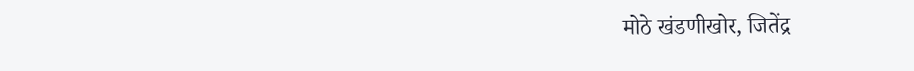मोठे खंडणीखोर, जितेंद्र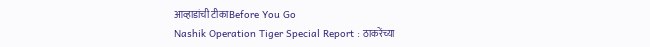आव्हाडांची टीकाBefore You Go
Nashik Operation Tiger Special Report : ठाकरेंच्या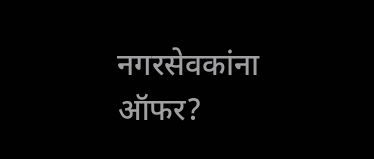नगरसेवकांना ऑफर?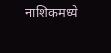नाशिकमध्ये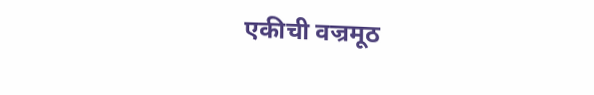एकीची वज्रमूठ